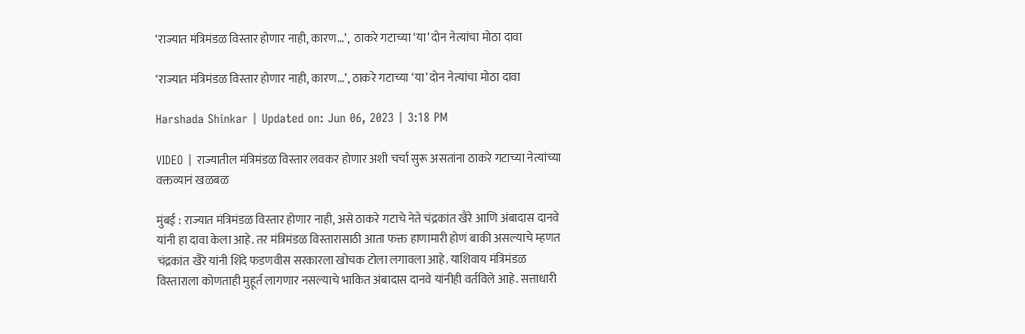‘राज्यात मंत्रिमंडळ विस्तार होणार नाही, कारण…’,  ठाकरे गटाच्या ‘या’ दोन नेत्यांचा मोठा दावा

‘राज्यात मंत्रिमंडळ विस्तार होणार नाही, कारण…’, ठाकरे गटाच्या ‘या’ दोन नेत्यांचा मोठा दावा

Harshada Shinkar | Updated on: Jun 06, 2023 | 3:18 PM

VIDEO | राज्यातील मंत्रिमंडळ विस्तार लवकर होणार अशी चर्चा सुरू असतांना ठाकरे गटाच्या नेत्यांच्या वक्तव्यानं खळबळ

मुंबई : राज्यात मंत्रिमंडळ विस्तार होणार नाही, असे ठाकरे गटाचे नेते चंद्रकांत खैरे आणि अंबादास दानवे यांनी हा दावा केला आहे. तर मंत्रिमंडळ विस्तारासाठी आता फक्त हाणामारी होणं बाकी असल्याचे म्हणत चंद्रकांत खैरे यांनी शिंदे फडणवीस सरकारला खोचक टोला लगावला आहे. याशिवाय मंत्रिमंडळ विस्ताराला कोणताही मुहूर्त लागणार नसल्याचे भाकित अंबादास दानवे यांनीही वर्तविले आहे. सत्ताधारी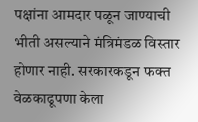पक्षांना आमदार पळून जाण्याची भीती असल्याने मंत्रिमंडळ विस्तार होणार नाही. सरकारकडून फक्त वेळकाढूपणा केला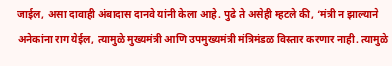जाईल, असा दावाही अंबादास दानवे यांनी केला आहे. पुढे ते असेही म्हटले की, ‘मंत्री न झाल्याने अनेकांना राग येईल, त्यामुळे मुख्यमंत्री आणि उपमुख्यमंत्री मंत्रिमंडळ विस्तार करणार नाही. त्यामुळे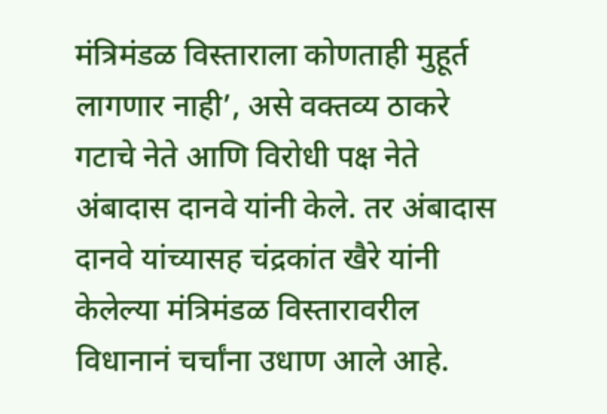मंत्रिमंडळ विस्ताराला कोणताही मुहूर्त लागणार नाही’, असे वक्तव्य ठाकरे गटाचे नेते आणि विरोधी पक्ष नेते अंबादास दानवे यांनी केले. तर अंबादास दानवे यांच्यासह चंद्रकांत खैरे यांनी केलेल्या मंत्रिमंडळ विस्तारावरील विधानानं चर्चांना उधाण आले आहे.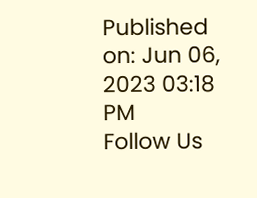Published on: Jun 06, 2023 03:18 PM
Follow Us